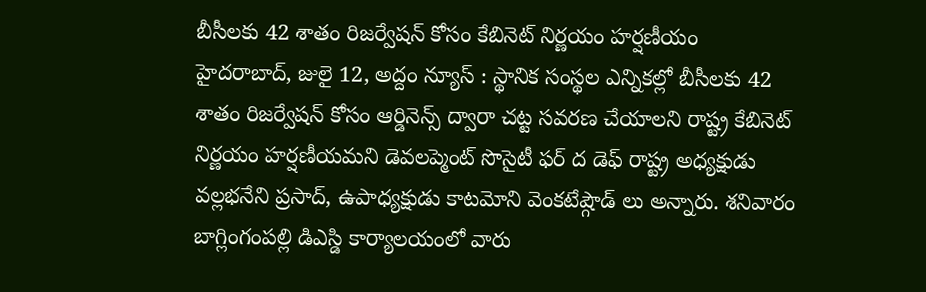బీసీలకు 42 శాతం రిజర్వేషన్ కోసం కేబినెట్ నిర్ణయం హర్షణీయం
హైదరాబాద్, జులై 12, అద్దం న్యూస్ : స్థానిక సంస్థల ఎన్నికల్లో బీసీలకు 42 శాతం రిజర్వేషన్ కోసం ఆర్డినెన్స్ ద్వారా చట్ట సవరణ చేయాలని రాష్ట్ర కేబినెట్ నిర్ణయం హర్షణీయమని డెవలప్మెంట్ సొసైటీ ఫర్ ద డెఫ్ రాష్ట్ర అధ్యక్షుడు వల్లభనేని ప్రసాద్, ఉపాధ్యక్షుడు కాటమోని వెంకటేష్గౌడ్ లు అన్నారు. శనివారం బాగ్లింగంపల్లి డిఎస్డి కార్యాలయంలో వారు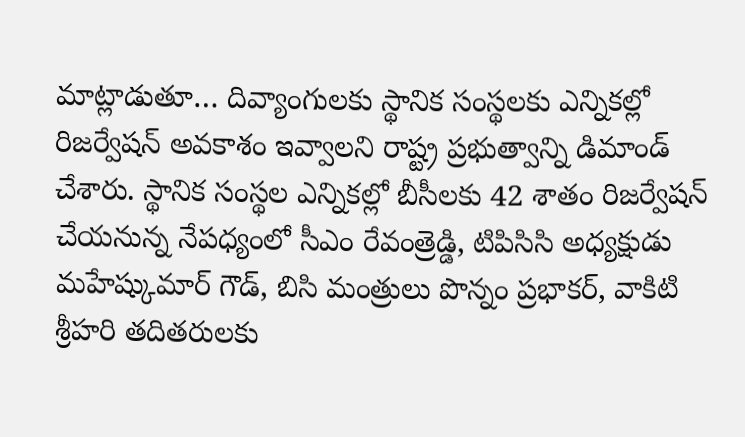మాట్లాడుతూ… దివ్యాంగులకు స్థానిక సంస్థలకు ఎన్నికల్లో రిజర్వేషన్ అవకాశం ఇవ్వాలని రాష్ట్ర ప్రభుత్వాన్ని డిమాండ్ చేశారు. స్థానిక సంస్థల ఎన్నికల్లో బీసీలకు 42 శాతం రిజర్వేషన్ చేయనున్న నేపధ్యంలో సీఎం రేవంత్రెడ్డి, టిపిసిసి అధ్యక్షుడు మహేష్కుమార్ గౌడ్, బిసి మంత్రులు పొన్నం ప్రభాకర్, వాకిటి శ్రీహరి తదితరులకు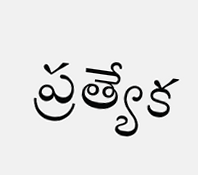ప్రత్యేక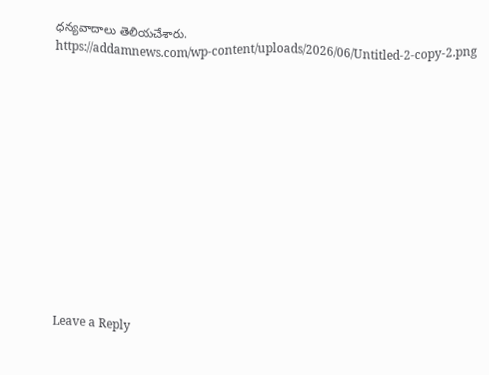ధన్యవాదాలు తెలియచేశారు.
https://addamnews.com/wp-content/uploads/2026/06/Untitled-2-copy-2.png













Leave a Reply